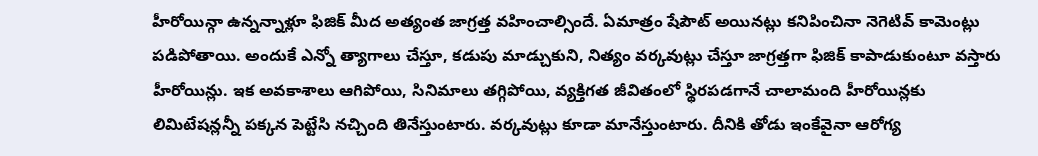హీరోయిన్గా ఉన్నన్నాళ్లూ ఫిజిక్ మీద అత్యంత జాగ్రత్త వహించాల్సిందే. ఏమాత్రం షేపౌట్ అయినట్లు కనిపించినా నెగెటివ్ కామెంట్లు పడిపోతాయి. అందుకే ఎన్నో త్యాగాలు చేస్తూ, కడుపు మాడ్చుకుని, నిత్యం వర్కవుట్లు చేస్తూ జాగ్రత్తగా ఫిజిక్ కాపాడుకుంటూ వస్తారు హీరోయిన్లు. ఇక అవకాశాలు ఆగిపోయి, సినిమాలు తగ్గిపోయి, వ్యక్తిగత జీవితంలో స్థిరపడగానే చాలామంది హీరోయిన్లకు లిమిటేషన్లన్నీ పక్కన పెట్టేసి నచ్చింది తినేస్తుంటారు. వర్కవుట్లు కూడా మానేస్తుంటారు. దీనికి తోడు ఇంకేవైనా ఆరోగ్య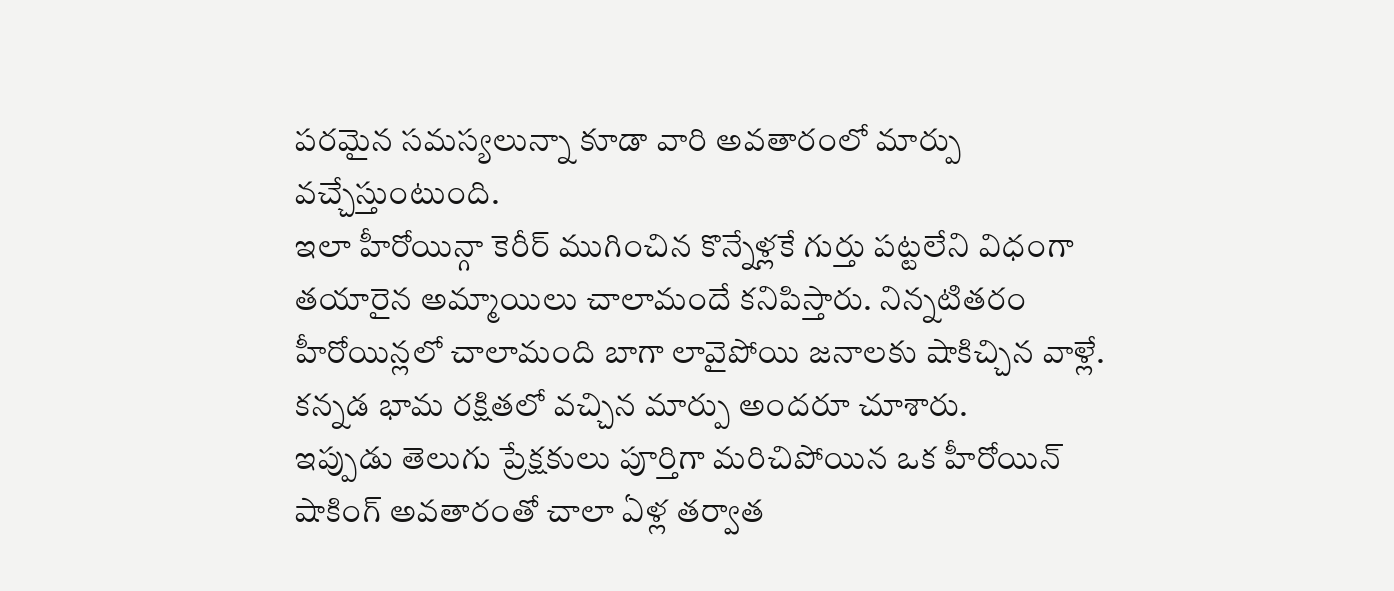పరమైన సమస్యలున్నా కూడా వారి అవతారంలో మార్పు వచ్చేస్తుంటుంది.
ఇలా హీరోయిన్గా కెరీర్ ముగించిన కొన్నేళ్లకే గుర్తు పట్టలేని విధంగా తయారైన అమ్మాయిలు చాలామందే కనిపిస్తారు. నిన్నటితరం హీరోయిన్లలో చాలామంది బాగా లావైపోయి జనాలకు షాకిచ్చిన వాళ్లే. కన్నడ భామ రక్షితలో వచ్చిన మార్పు అందరూ చూశారు.
ఇప్పుడు తెలుగు ప్రేక్షకులు పూర్తిగా మరిచిపోయిన ఒక హీరోయిన్ షాకింగ్ అవతారంతో చాలా ఏళ్ల తర్వాత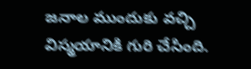జనాల ముందుకు వచ్చి విస్మయానికి గురి చేసింది.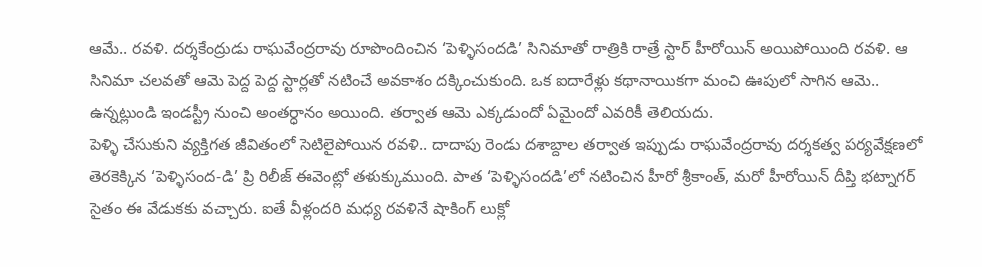ఆమే.. రవళి. దర్శకేంద్రుడు రాఘవేంద్రరావు రూపొందించిన ‘పెళ్ళిసందడి’ సినిమాతో రాత్రికి రాత్రే స్టార్ హీరోయిన్ అయిపోయింది రవళి. ఆ సినిమా చలవతో ఆమె పెద్ద పెద్ద స్టార్లతో నటించే అవకాశం దక్కించుకుంది. ఒక ఐదారేళ్లు కథానాయికగా మంచి ఊపులో సాగిన ఆమె.. ఉన్నట్లుండి ఇండస్ట్రీ నుంచి అంతర్ధానం అయింది. తర్వాత ఆమె ఎక్కడుందో ఏమైందో ఎవరికీ తెలియదు.
పెళ్ళి చేసుకుని వ్యక్తిగత జీవితంలో సెటిలైపోయిన రవళి.. దాదాపు రెండు దశాబ్దాల తర్వాత ఇప్పుడు రాఘవేంద్రరావు దర్శకత్వ పర్యవేక్షణలో తెరకెక్కిన ‘పెళ్ళిసంద-డి’ ప్రి రిలీజ్ ఈవెంట్లో తళుక్కుముంది. పాత ‘పెళ్ళిసందడి’లో నటించిన హీరో శ్రీకాంత్, మరో హీరోయిన్ దీప్తి భట్నాగర్ సైతం ఈ వేడుకకు వచ్చారు. ఐతే వీళ్లందరి మధ్య రవళినే షాకింగ్ లుక్లో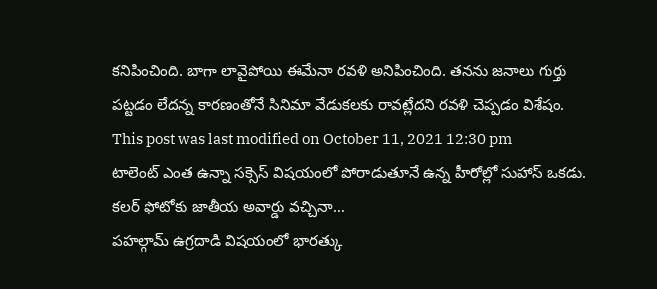కనిపించింది. బాగా లావైపోయి ఈమేనా రవళి అనిపించింది. తనను జనాలు గుర్తు పట్టడం లేదన్న కారణంతోనే సినిమా వేడుకలకు రావట్లేదని రవళి చెప్పడం విశేషం.
This post was last modified on October 11, 2021 12:30 pm
టాలెంట్ ఎంత ఉన్నా సక్సెస్ విషయంలో పోరాడుతూనే ఉన్న హీరోల్లో సుహాస్ ఒకడు. కలర్ ఫోటోకు జాతీయ అవార్డు వచ్చినా…
పహల్గామ్ ఉగ్రదాడి విషయంలో భారత్కు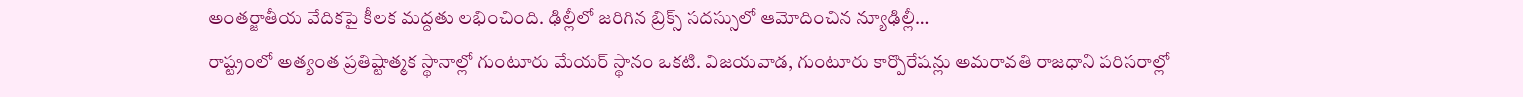అంతర్జాతీయ వేదికపై కీలక మద్దతు లభించింది. ఢిల్లీలో జరిగిన బ్రిక్స్ సదస్సులో ఆమోదించిన న్యూఢిల్లీ…
రాష్ట్రంలో అత్యంత ప్రతిష్టాత్మక స్థానాల్లో గుంటూరు మేయర్ స్థానం ఒకటి. విజయవాడ, గుంటూరు కార్పొరేషన్లు అమరావతి రాజధాని పరిసరాల్లో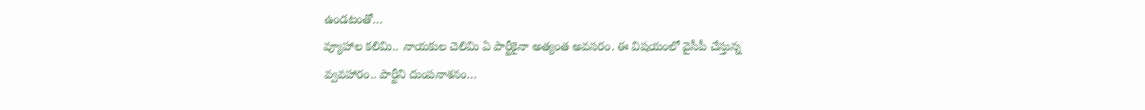ఉండటంతో…
వ్యూహాల కలిమి.. నాయకుల చెలిమి ఏ పార్టీకైనా అత్యంత అవసరం. ఈ విషయంలో వైసీపీ చేస్తున్న వ్వవహారం.. పార్టీని దుంపనాశనం…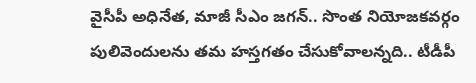వైసీపీ అధినేత, మాజీ సీఎం జగన్.. సొంత నియోజకవర్గం పులివెందులను తమ హస్తగతం చేసుకోవాలన్నది.. టీడీపీ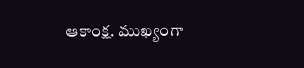ఆకాంక్ష. ముఖ్యంగా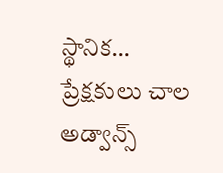స్థానిక…
ప్రేక్షకులు చాల అడ్వాన్స్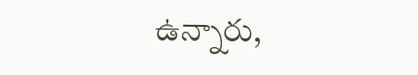ఉన్నారు,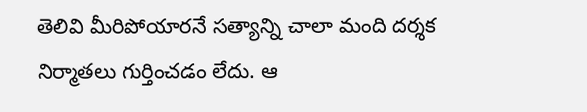తెలివి మీరిపోయారనే సత్యాన్ని చాలా మంది దర్శక నిర్మాతలు గుర్తించడం లేదు. ఆ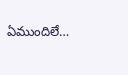ఏముందిలే…